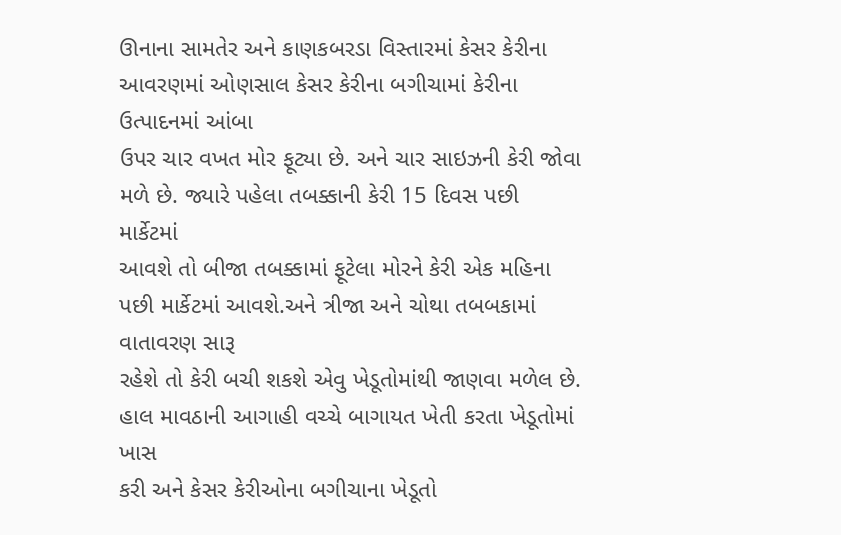ઊનાના સામતેર અને કાણકબરડા વિસ્તારમાં કેસર કેરીના આવરણમાં ઓણસાલ કેસર કેરીના બગીચામાં કેરીના ઉત્પાદનમાં આંબા
ઉપર ચાર વખત મોર ફૂટ્યા છે. અને ચાર સાઇઝની કેરી જોવા મળે છે. જ્યારે પહેલા તબક્કાની કેરી 15 દિવસ પછી માર્કેટમાં
આવશે તો બીજા તબક્કામાં ફૂટેલા મોરને કેરી એક મહિના પછી માર્કેટમાં આવશે.અને ત્રીજા અને ચોથા તબબકામાં વાતાવરણ સારૂ
રહેશે તો કેરી બચી શકશે એવુ ખેડૂતોમાંથી જાણવા મળેલ છે. હાલ માવઠાની આગાહી વચ્ચે બાગાયત ખેતી કરતા ખેડૂતોમાં ખાસ
કરી અને કેસર કેરીઓના બગીચાના ખેડૂતો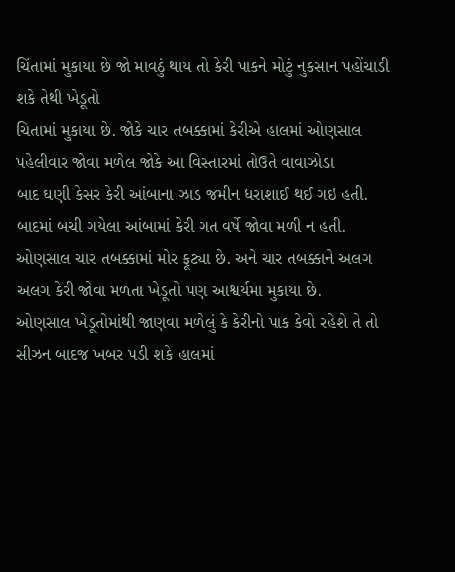ચિંતામાં મુકાયા છે જો માવઠું થાય તો કેરી પાકને મોટું નુકસાન પહોંચાડી શકે તેથી ખેડૂતો
ચિતામાં મુકાયા છે. જોકે ચાર તબક્કામાં કેરીએ હાલમાં ઓણસાલ પહેલીવાર જોવા મળેલ જોકે આ વિસ્તારમાં તોઉતે વાવાઝોડા
બાદ ઘણી કેસર કેરી આંબાના ઝાડ જમીન ધરાશાઈ થઈ ગઇ હતી. બાદમાં બચી ગયેલા આંબામાં કેરી ગત વર્ષે જોવા મળી ન હતી.
ઓણસાલ ચાર તબક્કામાં મોર ફૂટ્યા છે. અને ચાર તબક્કાને અલગ અલગ કેરી જોવા મળતા ખેડૂતો પણ આશ્વર્યમા મુકાયા છે.
ઓણસાલ ખેડૂતોમાંથી જાણવા મળેલું કે કેરીનો પાક કેવો રહેશે તે તો સીઝન બાદજ ખબર પડી શકે હાલમાં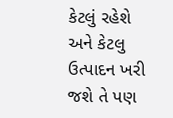કેટલું રહેશે અને કેટલુ
ઉત્પાદન ખરી જશે તે પણ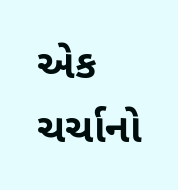એક ચર્ચાનો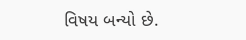વિષય બન્યો છે.